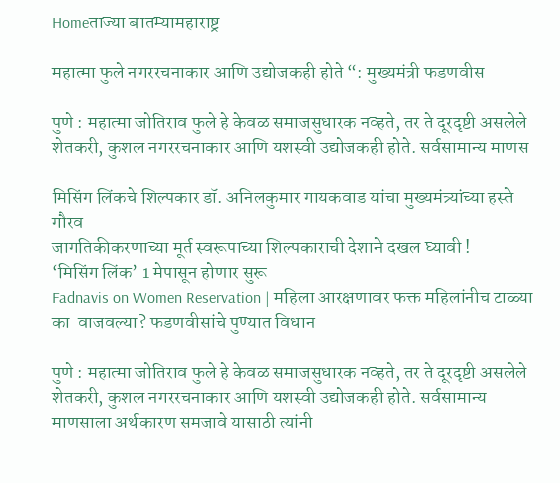Homeताज्या बातम्यामहाराष्ट्र

महात्मा फुले नगररचनाकार आणि उद्योजकही होते “: मुख्यमंत्री फडणवीस

पुणे : महात्मा जोतिराव फुले हे केवळ समाजसुधारक नव्हते, तर ते दूरदृष्टी असलेले शेतकरी, कुशल नगररचनाकार आणि यशस्वी उद्योजकही होते. सर्वसामान्य माणस

मिसिंग लिंकचे शिल्पकार डॉ. अनिलकुमार गायकवाड यांचा मुख्यमंत्र्यांच्या हस्ते गौरव
जागतिकीकरणाच्या मूर्त स्वरूपाच्या शिल्पकाराची देशाने दखल घ्यावी !
‘मिसिंग लिंक’ 1 मेपासून होणार सुरू
Fadnavis on Women Reservation | महिला आरक्षणावर फक्त महिलांनीच टाळ्या का  वाजवल्या? फडणवीसांचे पुण्यात विधान

पुणे : महात्मा जोतिराव फुले हे केवळ समाजसुधारक नव्हते, तर ते दूरदृष्टी असलेले शेतकरी, कुशल नगररचनाकार आणि यशस्वी उद्योजकही होते. सर्वसामान्य माणसाला अर्थकारण समजावे यासाठी त्यांनी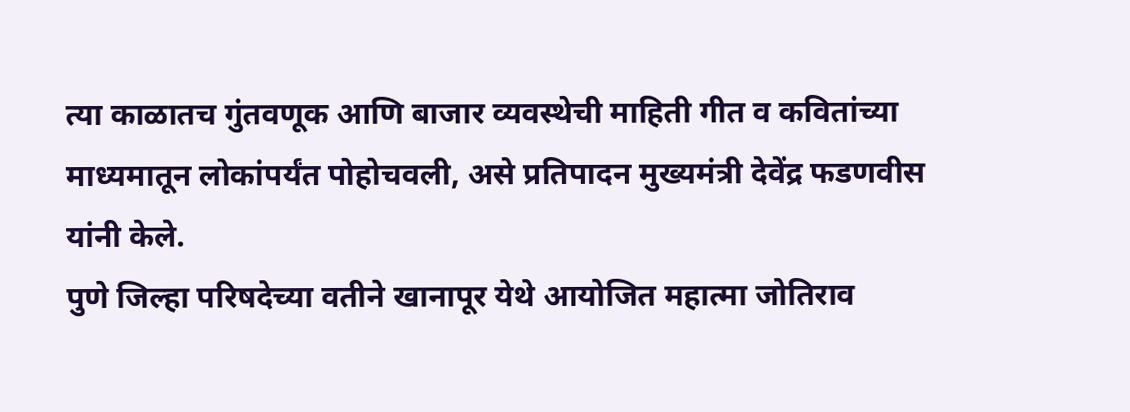त्या काळातच गुंतवणूक आणि बाजार व्यवस्थेची माहिती गीत व कवितांच्या माध्यमातून लोकांपर्यंत पोहोचवली, असे प्रतिपादन मुख्यमंत्री देवेंद्र फडणवीस यांनी केले.
पुणे जिल्हा परिषदेच्या वतीने खानापूर येथे आयोजित महात्मा जोतिराव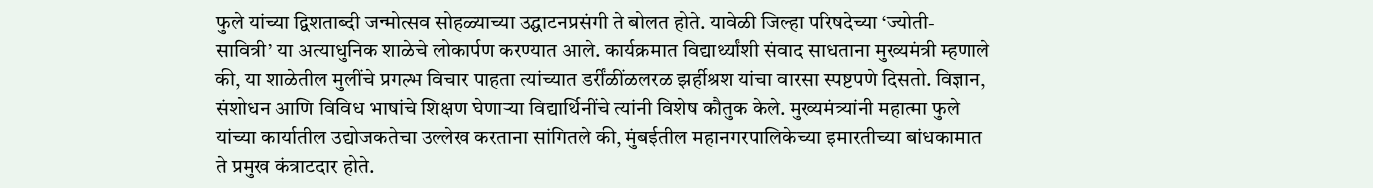फुले यांच्या द्विशताब्दी जन्मोत्सव सोहळ्याच्या उद्घाटनप्रसंगी ते बोलत होते. यावेळी जिल्हा परिषदेच्या ‘ज्योती-सावित्री’ या अत्याधुनिक शाळेचे लोकार्पण करण्यात आले. कार्यक्रमात विद्यार्थ्यांशी संवाद साधताना मुख्यमंत्री म्हणाले की, या शाळेतील मुलींचे प्रगल्भ विचार पाहता त्यांच्यात डर्रींळींळलरळ झर्हीश्रश यांचा वारसा स्पष्टपणे दिसतो. विज्ञान, संशोधन आणि विविध भाषांचे शिक्षण घेणार्‍या विद्यार्थिनींचे त्यांनी विशेष कौतुक केले. मुख्यमंत्र्यांनी महात्मा फुले यांच्या कार्यातील उद्योजकतेचा उल्लेख करताना सांगितले की, मुंबईतील महानगरपालिकेच्या इमारतीच्या बांधकामात ते प्रमुख कंत्राटदार होते.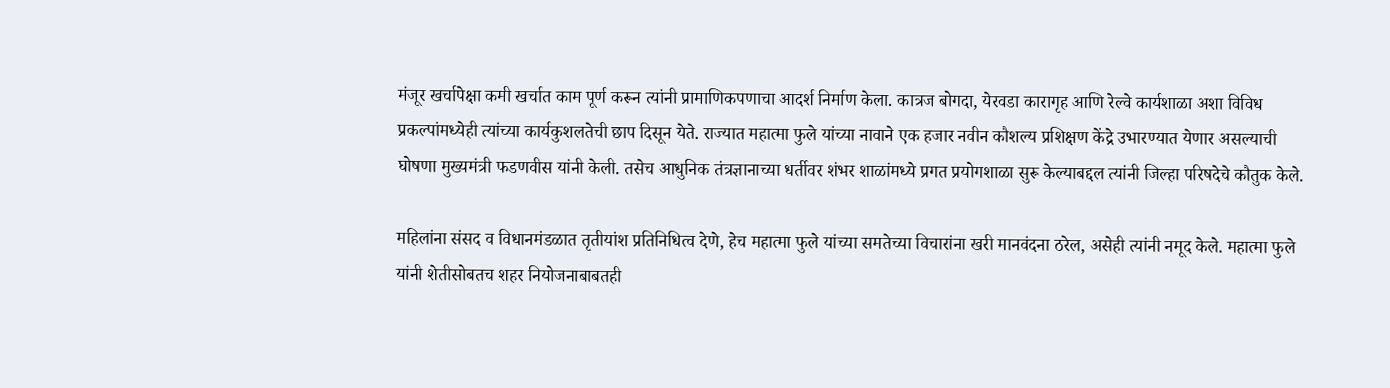मंजूर खर्चापेक्षा कमी खर्चात काम पूर्ण करून त्यांनी प्रामाणिकपणाचा आदर्श निर्माण केला. कात्रज बोगदा, येरवडा कारागृह आणि रेल्वे कार्यशाळा अशा विविध प्रकल्पांमध्येही त्यांच्या कार्यकुशलतेची छाप दिसून येते. राज्यात महात्मा फुले यांच्या नावाने एक हजार नवीन कौशल्य प्रशिक्षण केंद्रे उभारण्यात येणार असल्याची घोषणा मुख्यमंत्री फडणवीस यांनी केली. तसेच आधुनिक तंत्रज्ञानाच्या धर्तीवर शंभर शाळांमध्ये प्रगत प्रयोगशाळा सुरू केल्याबद्दल त्यांनी जिल्हा परिषदेचे कौतुक केले.

महिलांना संसद व विधानमंडळात तृतीयांश प्रतिनिधित्व देणे, हेच महात्मा फुले यांच्या समतेच्या विचारांना खरी मानवंदना ठरेल, असेही त्यांनी नमूद केले. महात्मा फुले यांनी शेतीसोबतच शहर नियोजनाबाबतही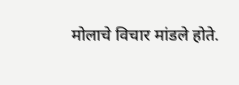मोलाचे विचार मांडले होते.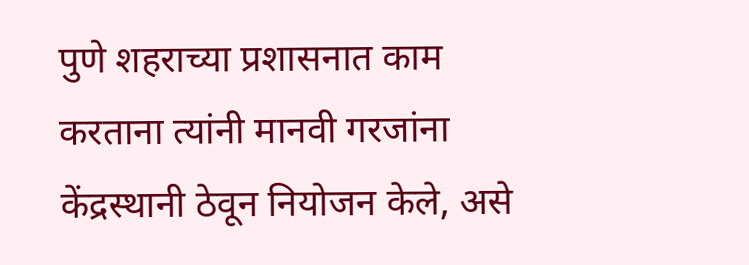पुणे शहराच्या प्रशासनात काम करताना त्यांनी मानवी गरजांना केंद्रस्थानी ठेवून नियोजन केले, असे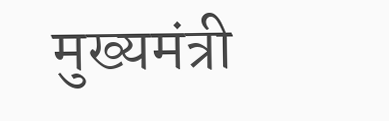मुख्यमंत्री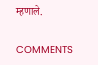म्हणाले.

COMMENTS